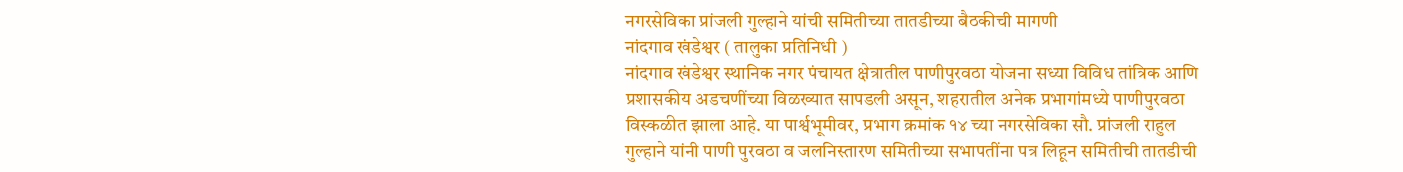नगरसेविका प्रांजली गुल्हाने यांची समितीच्या तातडीच्या बैठकीची मागणी
नांदगाव खंडेश्वर ( तालुका प्रतिनिधी )
नांदगाव खंडेश्वर स्थानिक नगर पंचायत क्षेत्रातील पाणीपुरवठा योजना सध्या विविध तांत्रिक आणि प्रशासकीय अडचणींच्या विळख्यात सापडली असून, शहरातील अनेक प्रभागांमध्ये पाणीपुरवठा विस्कळीत झाला आहे. या पार्श्वभूमीवर, प्रभाग क्रमांक १४ च्या नगरसेविका सौ. प्रांजली राहुल गुल्हाने यांनी पाणी पुरवठा व जलनिस्तारण समितीच्या सभापतींना पत्र लिहून समितीची तातडीची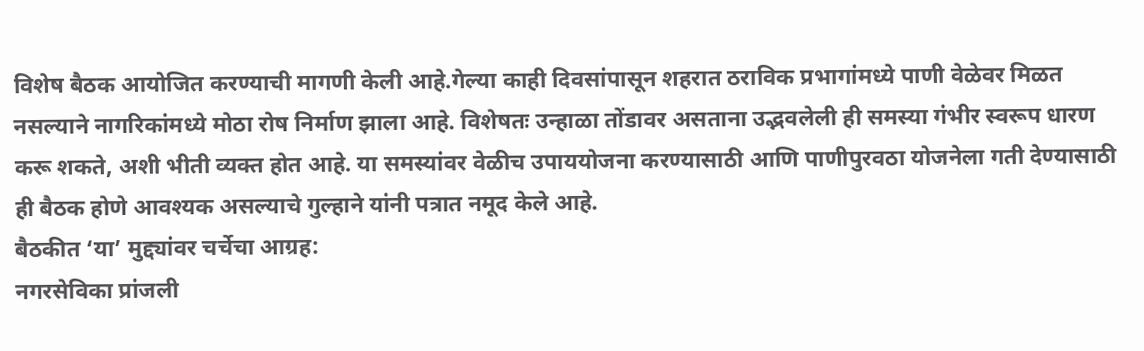विशेष बैठक आयोजित करण्याची मागणी केली आहे.गेल्या काही दिवसांपासून शहरात ठराविक प्रभागांमध्ये पाणी वेळेवर मिळत नसल्याने नागरिकांमध्ये मोठा रोष निर्माण झाला आहे. विशेषतः उन्हाळा तोंडावर असताना उद्भवलेली ही समस्या गंभीर स्वरूप धारण करू शकते, अशी भीती व्यक्त होत आहे. या समस्यांवर वेळीच उपाययोजना करण्यासाठी आणि पाणीपुरवठा योजनेला गती देण्यासाठी ही बैठक होणे आवश्यक असल्याचे गुल्हाने यांनी पत्रात नमूद केले आहे.
बैठकीत ‘या’ मुद्द्यांवर चर्चेचा आग्रह:
नगरसेविका प्रांजली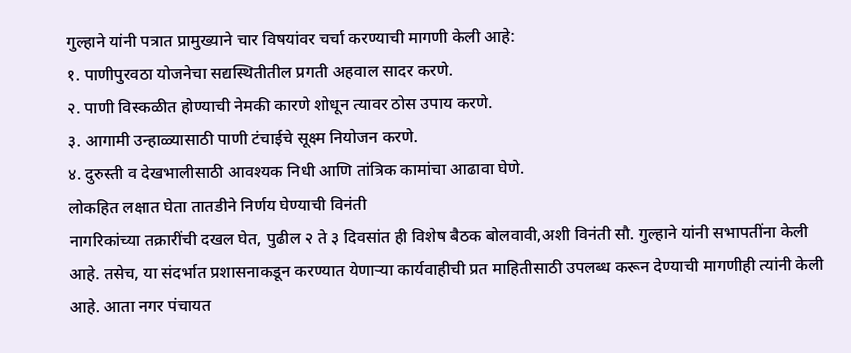गुल्हाने यांनी पत्रात प्रामुख्याने चार विषयांवर चर्चा करण्याची मागणी केली आहे:
१. पाणीपुरवठा योजनेचा सद्यस्थितीतील प्रगती अहवाल सादर करणे.
२. पाणी विस्कळीत होण्याची नेमकी कारणे शोधून त्यावर ठोस उपाय करणे.
३. आगामी उन्हाळ्यासाठी पाणी टंचाईचे सूक्ष्म नियोजन करणे.
४. दुरुस्ती व देखभालीसाठी आवश्यक निधी आणि तांत्रिक कामांचा आढावा घेणे.
लोकहित लक्षात घेता तातडीने निर्णय घेण्याची विनंती
नागरिकांच्या तक्रारींची दखल घेत, पुढील २ ते ३ दिवसांत ही विशेष बैठक बोलवावी,अशी विनंती सौ. गुल्हाने यांनी सभापतींना केली आहे. तसेच, या संदर्भात प्रशासनाकडून करण्यात येणाऱ्या कार्यवाहीची प्रत माहितीसाठी उपलब्ध करून देण्याची मागणीही त्यांनी केली आहे. आता नगर पंचायत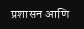प्रशासन आणि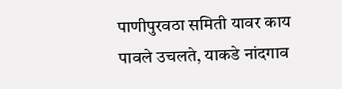पाणीपुरवठा समिती यावर काय पावले उचलते, याकडे नांदगाव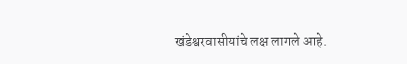खंडेश्वरवासीयांचे लक्ष लागले आहे.